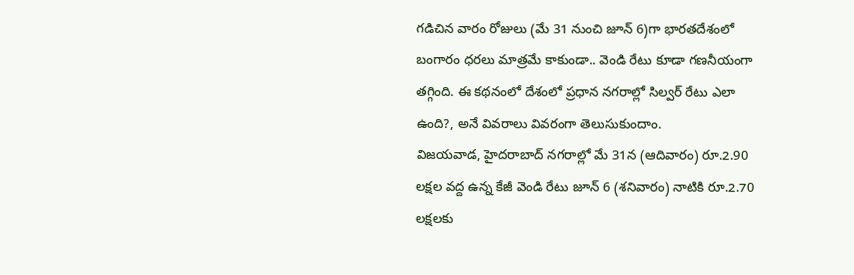గడిచిన వారం రోజులు (మే 31 నుంచి జూన్ 6)గా భారతదేశంలో బంగారం ధరలు మాత్రమే కాకుండా.. వెండి రేటు కూడా గణనీయంగా తగ్గింది. ఈ కథనంలో దేశంలో ప్రధాన నగరాల్లో సిల్వర్ రేటు ఎలా ఉంది?, అనే వివరాలు వివరంగా తెలుసుకుందాం.
విజయవాడ, హైదరాబాద్ నగరాల్లో మే 31న (ఆదివారం) రూ.2.90 లక్షల వద్ద ఉన్న కేజీ వెండి రేటు జూన్ 6 (శనివారం) నాటికి రూ.2.70 లక్షలకు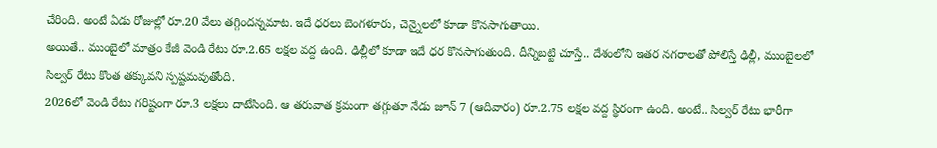చేరింది. అంటే ఏడు రోజుల్లో రూ.20 వేలు తగ్గిందన్నమాట. ఇదే ధరలు బెంగళూరు, చెన్నైలలో కూడా కొనసాగుతాయి.
అయితే.. ముంబైలో మాత్రం కేజీ వెండి రేటు రూ.2.65 లక్షల వద్ద ఉంది. ఢిల్లీలో కూడా ఇదే ధర కొనసాగుతుంది. దీన్నిబట్టి చూస్తే.. దేశంలోని ఇతర నగరాలతో పోలిస్తే ఢిల్లీ, ముంబైలలో సిల్వర్ రేటు కొంత తక్కువని స్పష్టమవుతోంది.
2026లో వెండి రేటు గరిష్టంగా రూ.3 లక్షలు దాటేసింది. ఆ తరువాత క్రమంగా తగ్గుతూ నేడు జూన్ 7 (ఆదివారం) రూ.2.75 లక్షల వద్ద స్థిరంగా ఉంది. అంటే.. సిల్వర్ రేటు భారీగా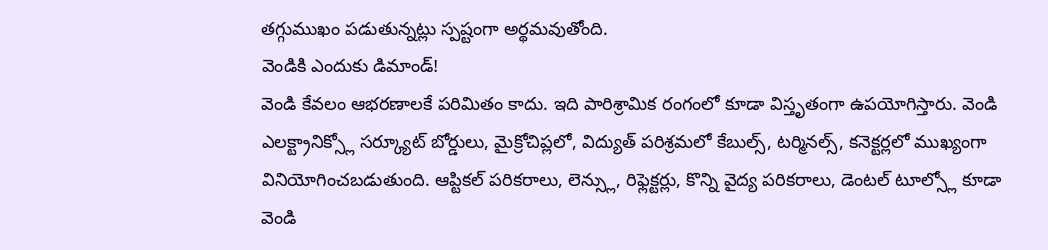తగ్గుముఖం పడుతున్నట్లు స్పష్టంగా అర్థమవుతోంది.
వెండికి ఎందుకు డిమాండ్!
వెండి కేవలం ఆభరణాలకే పరిమితం కాదు. ఇది పారిశ్రామిక రంగంలో కూడా విస్తృతంగా ఉపయోగిస్తారు. వెండి ఎలక్ట్రానిక్స్లో సర్క్యూట్ బోర్డులు, మైక్రోచిప్లలో, విద్యుత్ పరిశ్రమలో కేబుల్స్, టర్మినల్స్, కనెక్టర్లలో ముఖ్యంగా వినియోగించబడుతుంది. ఆప్టికల్ పరికరాలు, లెన్స్లు, రిఫ్లెక్టర్లు, కొన్ని వైద్య పరికరాలు, డెంటల్ టూల్స్లో కూడా వెండి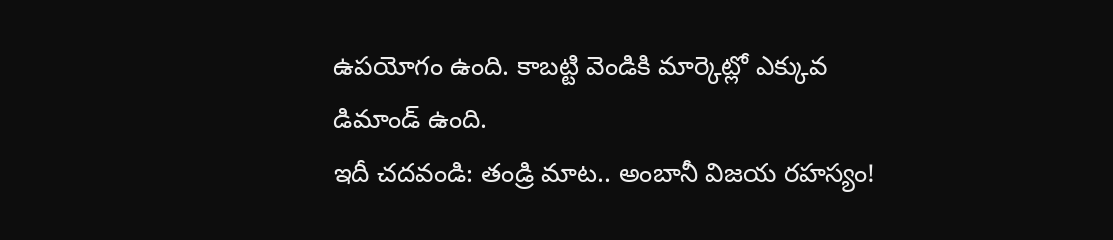ఉపయోగం ఉంది. కాబట్టి వెండికి మార్కెట్లో ఎక్కువ డిమాండ్ ఉంది.
ఇదీ చదవండి: తండ్రి మాట.. అంబానీ విజయ రహస్యం!